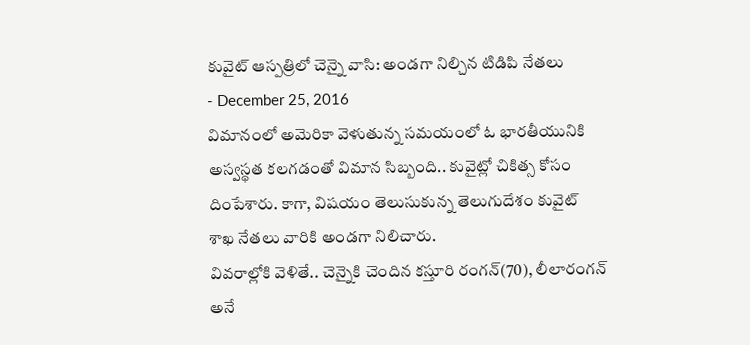కువైట్ ఆస్పత్రిలో చెన్నై వాసి: అండగా నిల్చిన టిడిపి నేతలు
- December 25, 2016
విమానంలో అమెరికా వెళుతున్న సమయంలో ఓ భారతీయునికి అస్వస్థత కలగడంతో విమాన సిబ్బంది.. కువైట్లో చికిత్స కోసం దింపేశారు. కాగా, విషయం తెలుసుకున్న తెలుగుదేశం కువైట్ శాఖ నేతలు వారికి అండగా నిలిచారు.
వివరాల్లోకి వెళితే.. చెన్నైకి చెందిన కస్తూరి రంగన్(70), లీలారంగన్ అనే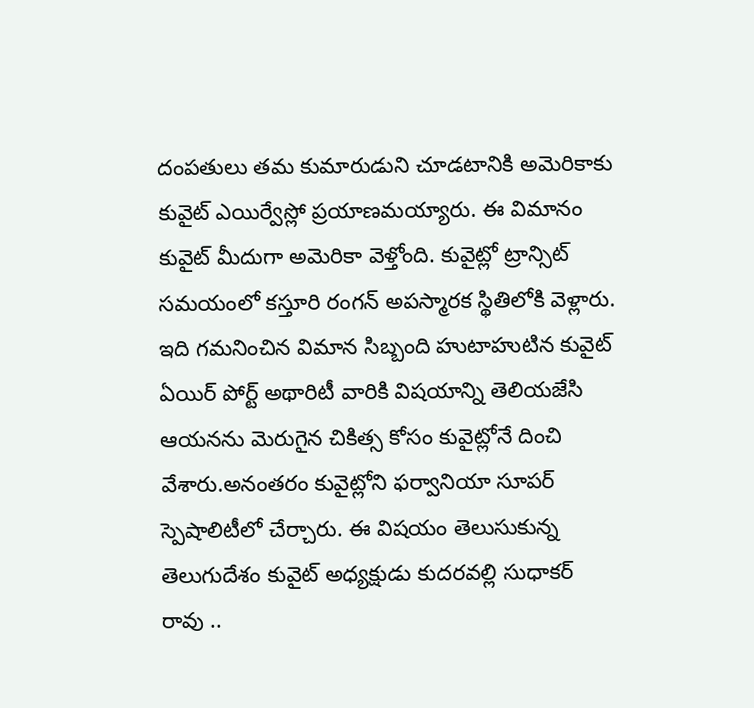దంపతులు తమ కుమారుడుని చూడటానికి అమెరికాకు కువైట్ ఎయిర్వేస్లో ప్రయాణమయ్యారు. ఈ విమానం కువైట్ మీదుగా అమెరికా వెళ్తోంది. కువైట్లో ట్రాన్సిట్ సమయంలో కస్తూరి రంగన్ అపస్మారక స్థితిలోకి వెళ్లారు. ఇది గమనించిన విమాన సిబ్బంది హుటాహుటిన కువైట్ ఏయిర్ పోర్ట్ అథారిటీ వారికి విషయాన్ని తెలియజేసి ఆయనను మెరుగైన చికిత్స కోసం కువైట్లోనే దించి వేశారు.అనంతరం కువైట్లోని ఫర్వానియా సూపర్ స్పెషాలిటీలో చేర్చారు. ఈ విషయం తెలుసుకున్న తెలుగుదేశం కువైట్ అధ్యక్షుడు కుదరవల్లి సుధాకర్ రావు ..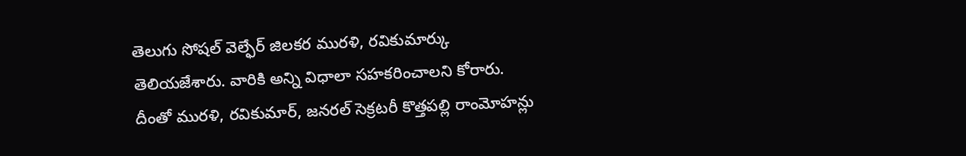తెలుగు సోషల్ వెల్ఫేర్ జిలకర మురళి, రవికుమార్కు తెలియజేశారు. వారికి అన్ని విధాలా సహకరించాలని కోరారు. దీంతో మురళి, రవికుమార్, జనరల్ సెక్రటరీ కొత్తపల్లి రాంమోహన్లు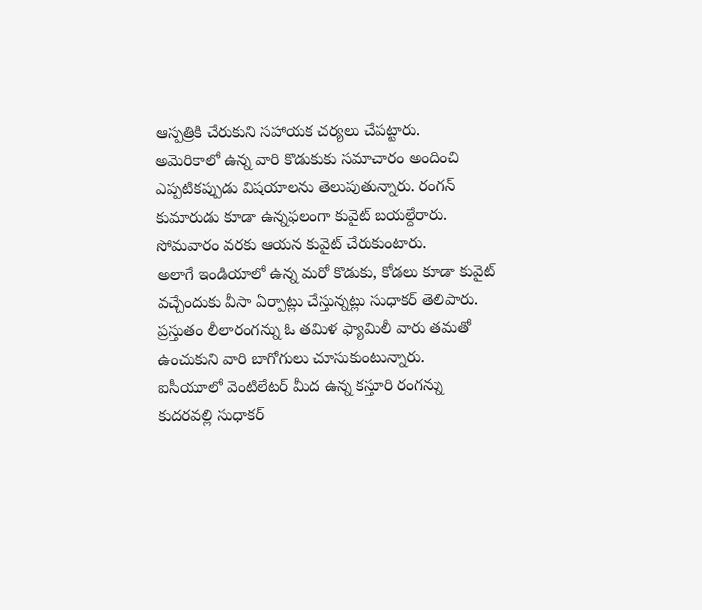ఆస్పత్రికి చేరుకుని సహాయక చర్యలు చేపట్టారు.
అమెరికాలో ఉన్న వారి కొడుకుకు సమాచారం అందించి ఎప్పటికప్పుడు విషయాలను తెలుపుతున్నారు. రంగన్ కుమారుడు కూడా ఉన్నఫలంగా కువైట్ బయల్దేరారు. సోమవారం వరకు ఆయన కువైట్ చేరుకుంటారు.
అలాగే ఇండియాలో ఉన్న మరో కొడుకు, కోడలు కూడా కువైట్ వచ్చేందుకు వీసా ఏర్పాట్లు చేస్తున్నట్లు సుధాకర్ తెలిపారు. ప్రస్తుతం లీలారంగన్ను ఓ తమిళ ఫ్యామిలీ వారు తమతో ఉంచుకుని వారి బాగోగులు చూసుకుంటున్నారు.
ఐసీయూలో వెంటిలేటర్ మీద ఉన్న కస్తూరి రంగన్ను కుదరవల్లి సుధాకర్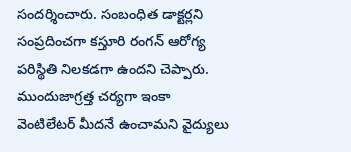సందర్శించారు. సంబంధిత డాక్టర్లని సంప్రదించగా కస్తూరి రంగన్ ఆరోగ్య పరిస్థితి నిలకడగా ఉందని చెప్పారు. ముందుజాగ్రత్త చర్యగా ఇంకా వెంటిలేటర్ మీదనే ఉంచామని వైద్యులు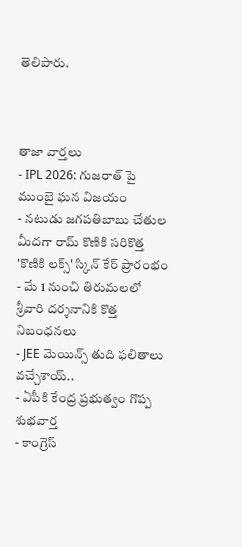తెలిపారు.



తాజా వార్తలు
- IPL 2026: గుజరాత్ పై ముంబై ఘన విజయం
- నటుడు జగపతిబాబు చేతుల మీదగా రామ్ కొణికి సరికొత్త 'కొణికి లక్స్' స్కిన్ కేర్ ప్రారంభం
- మే 1 నుంచి తిరుమలలో శ్రీవారి దర్శనానికి కొత్త నిబంధనలు
- JEE మెయిన్స్ తుది ఫలితాలు వచ్చేశాయ్..
- ఏపీకి కేంద్ర ప్రభుత్వం గొప్ప శుభవార్త
- కాంగ్రెస్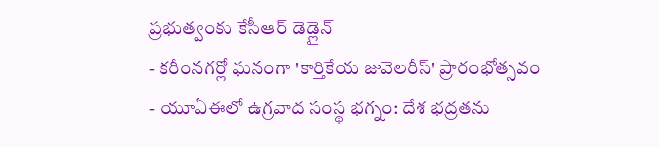ప్రభుత్వంకు కేసీఆర్ డెడ్లైన్
- కరీంనగర్లో ఘనంగా 'కార్తికేయ జువెలరీస్' ప్రారంభోత్సవం
- యూఏఈలో ఉగ్రవాద సంస్థ భగ్నం: దేశ భద్రతను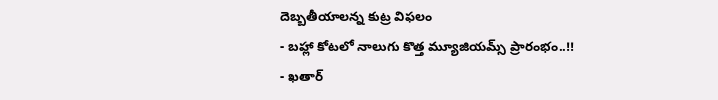దెబ్బతీయాలన్న కుట్ర విఫలం
- బహ్లా కోటలో నాలుగు కొత్త మ్యూజియమ్స్ ప్రారంభం..!!
- ఖతార్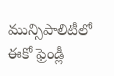మున్సిపాలిటీలో ఈకో ఫ్రెండ్లీ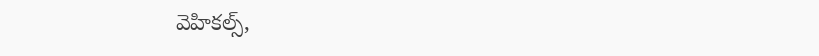వెహికల్స్,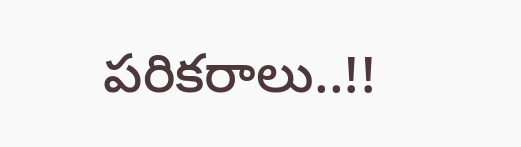పరికరాలు..!!